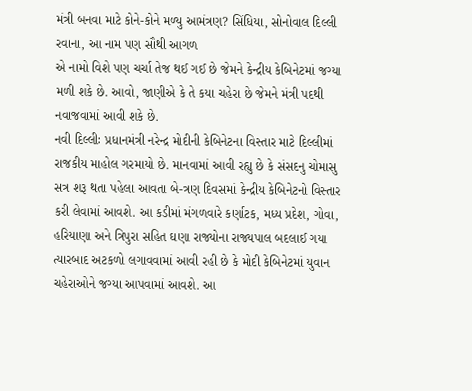મંત્રી બનવા માટે કોને-કોને મળ્યુ આમંત્રણ? સિંધિયા, સોનોવાલ દિલ્લી રવાના, આ નામ પણ સૌથી આગળ
એ નામો વિશે પણ ચર્ચા તેજ થઈ ગઈ છે જેમને કેન્દ્રીય કેબિનેટમાં જગ્યા મળી શકે છે. આવો, જાણીએ કે તે કયા ચહેરા છે જેમને મંત્રી પદથી નવાજવામાં આવી શકે છે.
નવી દિલ્લીઃ પ્રધાનમંત્રી નરેન્દ્ર મોદીની કેબિનેટના વિસ્તાર માટે દિલ્લીમાં રાજકીય માહોલ ગરમાયો છે. માનવામાં આવી રહ્યુ છે કે સંસદનુ ચોમાસુ સત્ર શરૂ થતા પહેલા આવતા બે-ત્રણ દિવસમાં કેન્દ્રીય કેબિનેટનો વિસ્તાર કરી લેવામાં આવશે. આ કડીમાં મંગળવારે કર્ણાટક, મધ્ય પ્રદેશ, ગોવા, હરિયાણા અને ત્રિપુરા સહિત ઘણા રાજ્યોના રાજ્યપાલ બદલાઈ ગયા ત્યારબાદ અટકળો લગાવવામાં આવી રહી છે કે મોદી કેબિનેટમાં યુવાન ચહેરાઓને જગ્યા આપવામાં આવશે. આ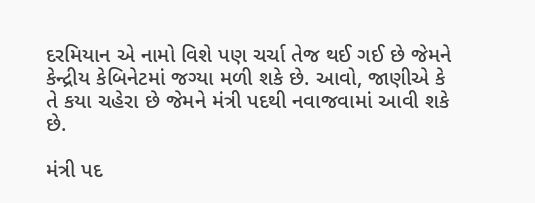દરમિયાન એ નામો વિશે પણ ચર્ચા તેજ થઈ ગઈ છે જેમને કેન્દ્રીય કેબિનેટમાં જગ્યા મળી શકે છે. આવો, જાણીએ કે તે કયા ચહેરા છે જેમને મંત્રી પદથી નવાજવામાં આવી શકે છે.

મંત્રી પદ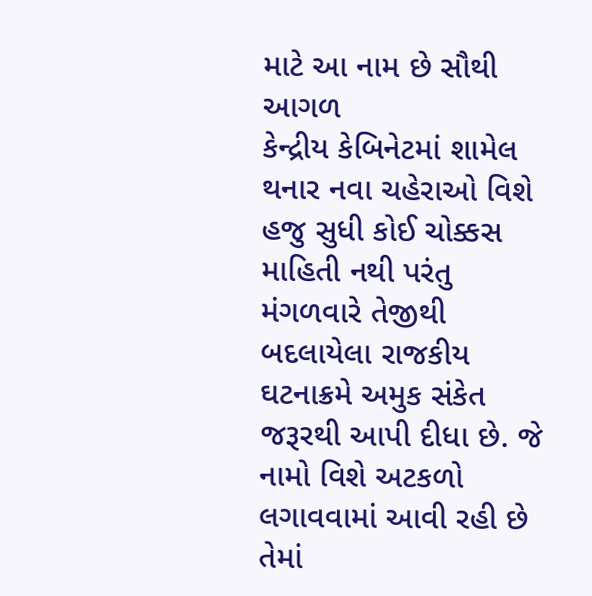માટે આ નામ છે સૌથી આગળ
કેન્દ્રીય કેબિનેટમાં શામેલ થનાર નવા ચહેરાઓ વિશે હજુ સુધી કોઈ ચોક્કસ માહિતી નથી પરંતુ મંગળવારે તેજીથી બદલાયેલા રાજકીય ઘટનાક્રમે અમુક સંકેત જરૂરથી આપી દીધા છે. જે નામો વિશે અટકળો લગાવવામાં આવી રહી છે તેમાં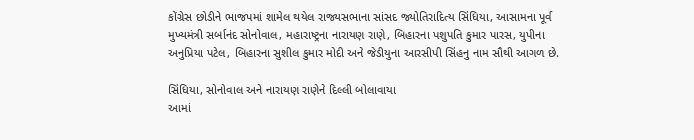કોંગ્રેસ છોડીને ભાજપમાં શામેલ થયેલ રાજ્યસભાના સાંસદ જ્યોતિરાદિત્ય સિંધિયા, આસામના પૂર્વ મુખ્યમંત્રી સર્બાનંદ સોનોવાલ, મહારાષ્ટ્રના નારાયણ રાણે, બિહારના પશુપતિ કુમાર પારસ, યુપીના અનુપ્રિયા પટેલ, બિહારના સુશીલ કુમાર મોદી અને જેડીયુના આરસીપી સિંહનુ નામ સૌથી આગળ છે.

સિંધિયા, સોનોવાલ અને નારાયણ રાણેને દિલ્લી બોલાવાયા
આમાં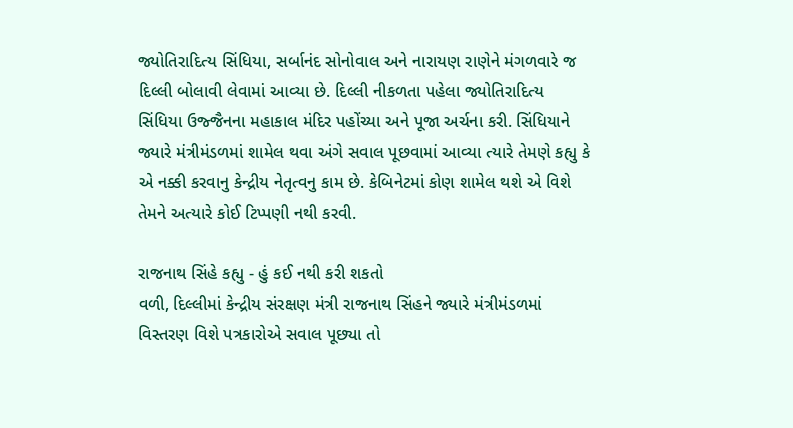જ્યોતિરાદિત્ય સિંધિયા, સર્બાનંદ સોનોવાલ અને નારાયણ રાણેને મંગળવારે જ દિલ્લી બોલાવી લેવામાં આવ્યા છે. દિલ્લી નીકળતા પહેલા જ્યોતિરાદિત્ય સિંધિયા ઉજ્જૈનના મહાકાલ મંદિર પહોંચ્યા અને પૂજા અર્ચના કરી. સિંધિયાને જ્યારે મંત્રીમંડળમાં શામેલ થવા અંગે સવાલ પૂછવામાં આવ્યા ત્યારે તેમણે કહ્યુ કે એ નક્કી કરવાનુ કેન્દ્રીય નેતૃત્વનુ કામ છે. કેબિનેટમાં કોણ શામેલ થશે એ વિશે તેમને અત્યારે કોઈ ટિપ્પણી નથી કરવી.

રાજનાથ સિંહે કહ્યુ - હું કઈ નથી કરી શકતો
વળી, દિલ્લીમાં કેન્દ્રીય સંરક્ષણ મંત્રી રાજનાથ સિંહને જ્યારે મંત્રીમંડળમાં વિસ્તરણ વિશે પત્રકારોએ સવાલ પૂછ્યા તો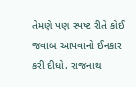તેમણે પણ સ્પષ્ટ રીતે કોઈ જવાબ આપવાનો ઈનકાર કરી દીધો. રાજનાથ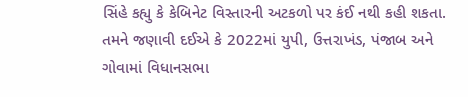સિંહે કહ્યુ કે કેબિનેટ વિસ્તારની અટકળો પર કંઈ નથી કહી શકતા. તમને જણાવી દઈએ કે 2022માં યુપી, ઉત્તરાખંડ, પંજાબ અને ગોવામાં વિધાનસભા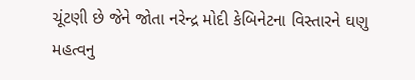ચૂંટણી છે જેને જોતા નરેન્દ્ર મોદી કેબિનેટના વિસ્તારને ઘણુ મહત્વનુ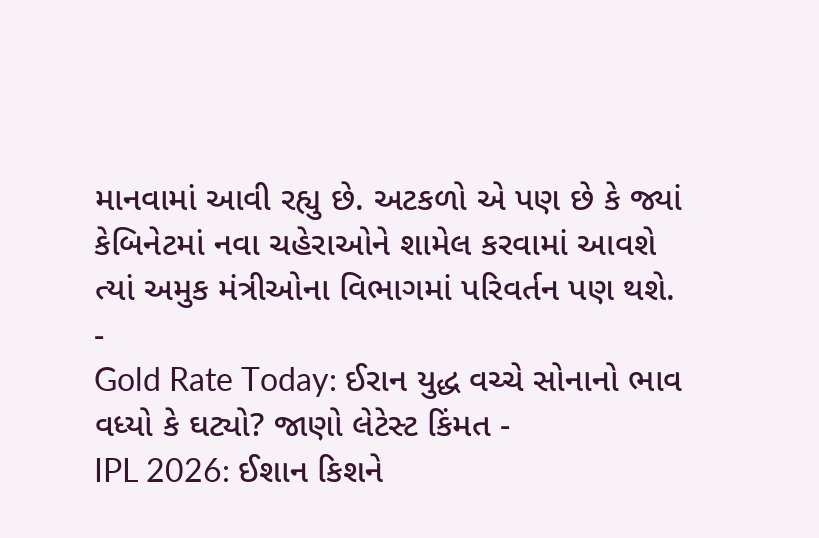માનવામાં આવી રહ્યુ છે. અટકળો એ પણ છે કે જ્યાં કેબિનેટમાં નવા ચહેરાઓને શામેલ કરવામાં આવશે ત્યાં અમુક મંત્રીઓના વિભાગમાં પરિવર્તન પણ થશે.
-
Gold Rate Today: ઈરાન યુદ્ધ વચ્ચે સોનાનો ભાવ વધ્યો કે ઘટ્યો? જાણો લેટેસ્ટ કિંમત -
IPL 2026: ઈશાન કિશને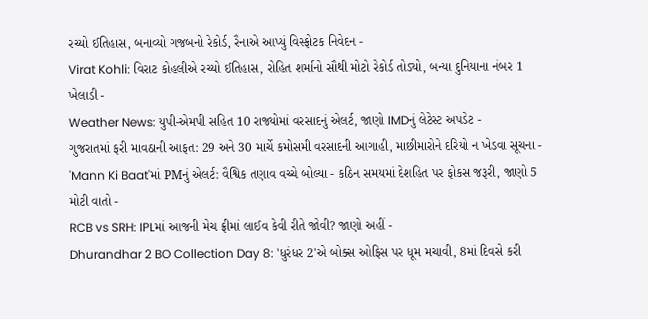રચ્યો ઈતિહાસ, બનાવ્યો ગજબનો રેકોર્ડ, રૈનાએ આપ્યું વિસ્ફોટક નિવેદન -
Virat Kohli: વિરાટ કોહલીએ રચ્યો ઈતિહાસ, રોહિત શર્માનો સૌથી મોટો રેકોર્ડ તોડ્યો, બન્યા દુનિયાના નંબર 1 ખેલાડી -
Weather News: યુપી-એમપી સહિત 10 રાજ્યોમાં વરસાદનું એલર્ટ, જાણો IMDનું લેટેસ્ટ અપડેટ -
ગુજરાતમાં ફરી માવઠાની આફત: 29 અને 30 માર્ચે કમોસમી વરસાદની આગાહી, માછીમારોને દરિયો ન ખેડવા સૂચના -
'Mann Ki Baat'માં PMનું એલર્ટ: વૈશ્વિક તણાવ વચ્ચે બોલ્યા - કઠિન સમયમાં દેશહિત પર ફોકસ જરૂરી, જાણો 5 મોટી વાતો -
RCB vs SRH: IPLમાં આજની મેચ ફ્રીમાં લાઈવ કેવી રીતે જોવી? જાણો અહીં -
Dhurandhar 2 BO Collection Day 8: 'ધુરંધર 2'એ બોક્સ ઓફિસ પર ધૂમ મચાવી, 8માં દિવસે કરી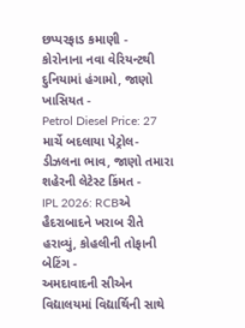છપ્પરફાડ કમાણી -
કોરોનાના નવા વેરિયન્ટથી દુનિયામાં હંગામો, જાણો ખાસિયત -
Petrol Diesel Price: 27 માર્ચે બદલાયા પેટ્રોલ-ડીઝલના ભાવ, જાણો તમારા શહેરની લેટેસ્ટ કિંમત -
IPL 2026: RCBએ હૈદરાબાદને ખરાબ રીતે હરાવ્યું, કોહલીની તોફાની બેટિંગ -
અમદાવાદની સીએન વિદ્યાલયમાં વિદ્યાર્થિની સાથે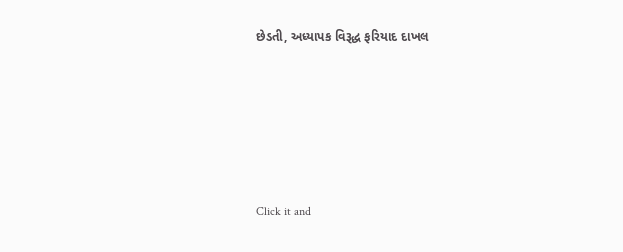છેડતી, અધ્યાપક વિરૂદ્ધ ફરિયાદ દાખલ








Click it and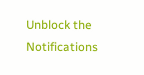Unblock the Notifications